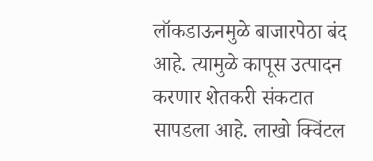लॉकडाऊनमुळे बाजारपेठा बंद आहे. त्यामुळे कापूस उत्पादन करणार शेतकरी संकटात सापडला आहे. लाखो क्विंटल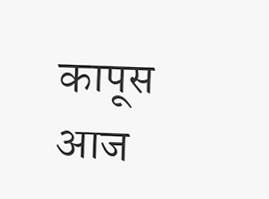कापूस आज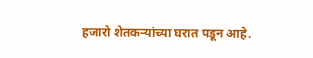हजारो शेतकऱ्यांच्या घरात पडून आहे.